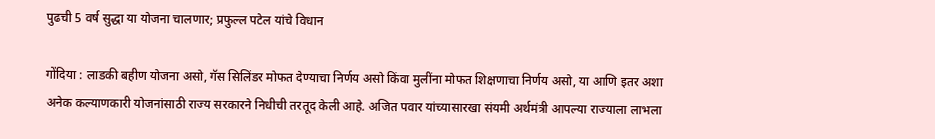पुढची 5 वर्ष सुद्धा या योजना चालणार; प्रफुल्ल पटेल यांचे विधान

गोंदिया : लाडकी बहीण योजना असो, गॅस सिलिंडर मोफत देण्याचा निर्णय असो किंवा मुलींना मोफत शिक्षणाचा निर्णय असो, या आणि इतर अशा अनेक कल्याणकारी योजनांसाठी राज्य सरकारने निधीची तरतूद केली आहे. अजित पवार यांच्यासारखा संयमी अर्थमंत्री आपल्या राज्याला लाभला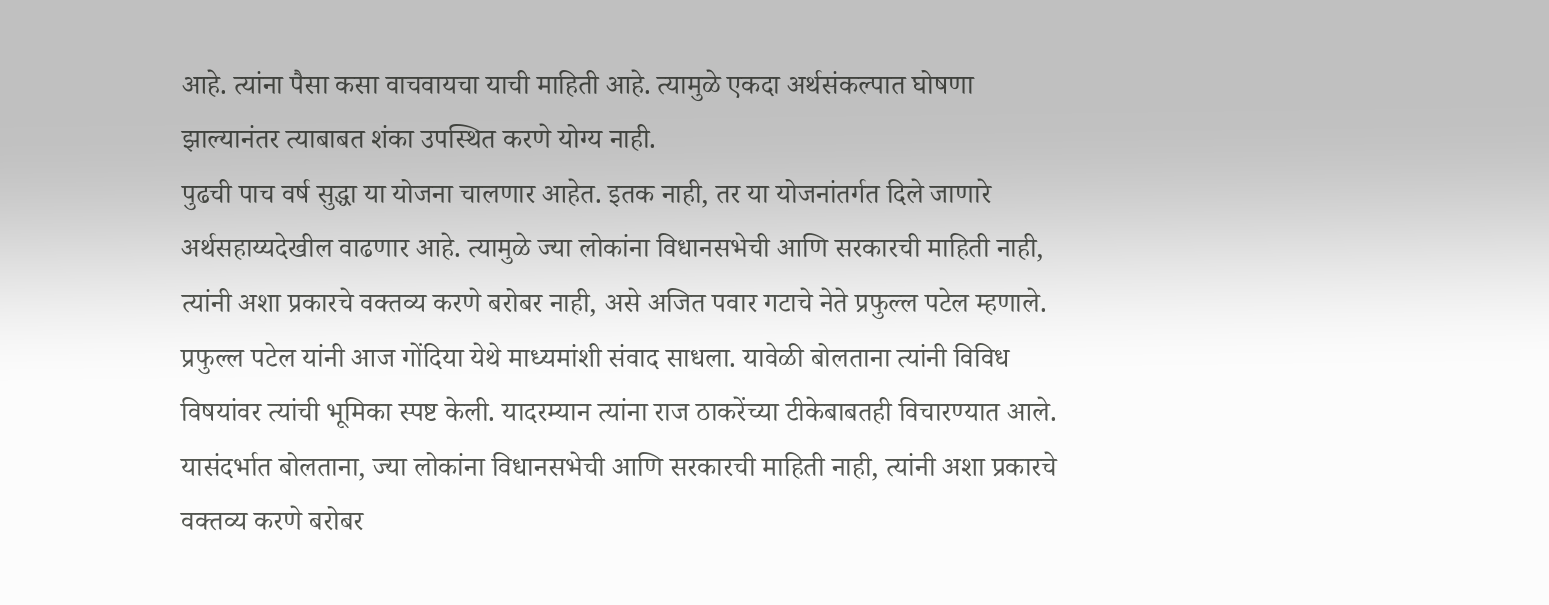आहे. त्यांना पैसा कसा वाचवायचा याची माहिती आहे. त्यामुळे एकदा अर्थसंकल्पात घोषणा झाल्यानंतर त्याबाबत शंका उपस्थित करणे योग्य नाही.
पुढची पाच वर्ष सुद्धा या योजना चालणार आहेत. इतक नाही, तर या योजनांतर्गत दिले जाणारे अर्थसहाय्यदेखील वाढणार आहे. त्यामुळे ज्या लोकांना विधानसभेची आणि सरकारची माहिती नाही, त्यांनी अशा प्रकारचे वक्तव्य करणे बरोबर नाही, असे अजित पवार गटाचे नेते प्रफुल्ल पटेल म्हणाले. प्रफुल्ल पटेल यांनी आज गोंदिया येथे माध्यमांशी संवाद साधला. यावेळी बोलताना त्यांनी विविध विषयांवर त्यांची भूमिका स्पष्ट केली. यादरम्यान त्यांना राज ठाकरेंच्या टीकेबाबतही विचारण्यात आले. यासंदर्भात बोलताना, ज्या लोकांना विधानसभेची आणि सरकारची माहिती नाही, त्यांनी अशा प्रकारचे वक्तव्य करणे बरोबर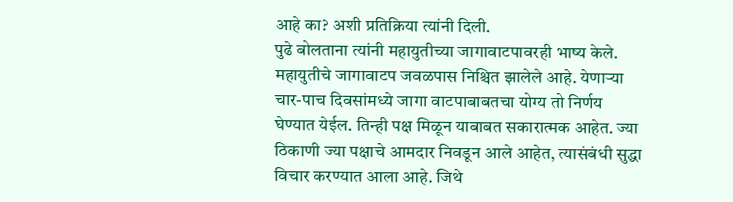आहे का? अशी प्रतिक्रिया त्यांनी दिली.
पुढे बोलताना त्यांनी महायुतीच्या जागावाटपावरही भाष्य केले. महायुतीचे जागावाटप जवळपास निश्चित झालेले आहे. येणाऱ्या चार-पाच दिवसांमध्ये जागा वाटपाबाबतचा योग्य तो निर्णय घेण्यात येईल. तिन्ही पक्ष मिळून याबाबत सकारात्मक आहेत. ज्या ठिकाणी ज्या पक्षाचे आमदार निवडून आले आहेत, त्यासंबंधी सुद्धा विचार करण्यात आला आहे. जिथे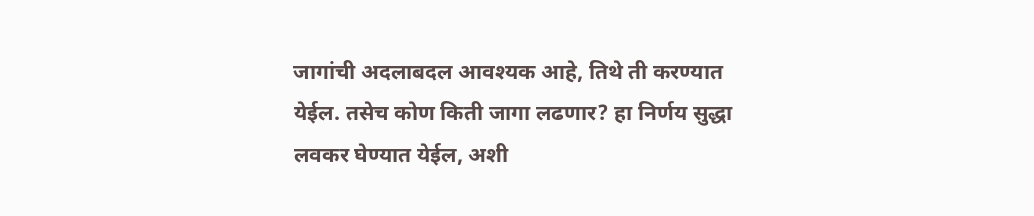जागांची अदलाबदल आवश्यक आहे, तिथे ती करण्यात येईल. तसेच कोण किती जागा लढणार? हा निर्णय सुद्धा लवकर घेण्यात येईल, अशी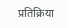प्रतिक्रिया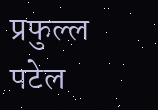प्रफुल्ल पटेल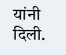यांनी दिली.